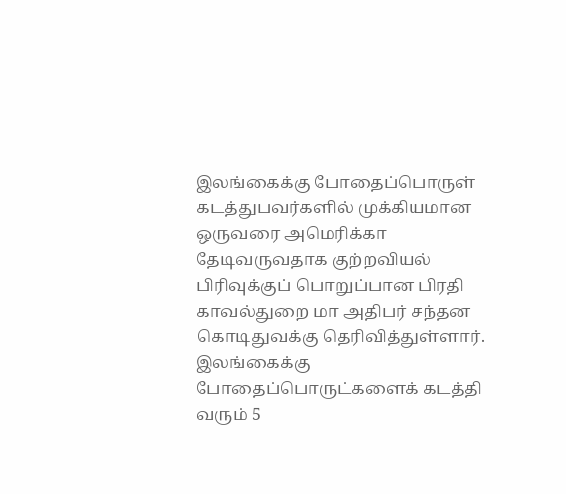இலங்கைக்கு போதைப்பொருள் கடத்துபவர்களில் முக்கியமான ஒருவரை அமெரிக்கா தேடிவருவதாக குற்றவியல் பிரிவுக்குப் பொறுப்பான பிரதி காவல்துறை மா அதிபர் சந்தன கொடிதுவக்கு தெரிவித்துள்ளார்.
இலங்கைக்கு போதைப்பொருட்களைக் கடத்தி வரும் 5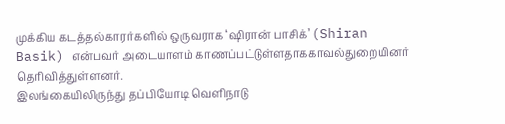முக்கிய கடத்தல்காரர்களில் ஒருவராக ‘ஷிரான் பாசிக்’ (Shiran Basik) என்பவர் அடையாளம் காணப்பட்டுள்ளதாககாவல்துறையினர் தெரிவித்துள்ளனர்.
இலங்கையிலிருந்து தப்பியோடி வெளிநாடு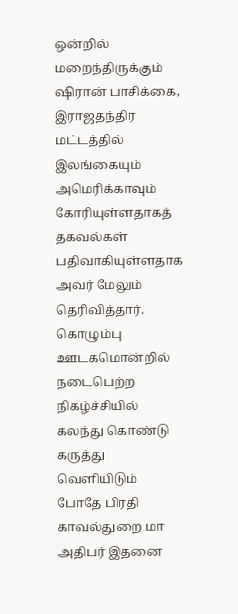ஒன்றில் மறைந்திருக்கும் ஷிரான் பாசிக்கை, இராஜதந்திர மட்டத்தில் இலங்கையும் அமெரிக்காவும் கோரியுள்ளதாகத் தகவல்கள் பதிவாகியுள்ளதாக அவர் மேலும் தெரிவித்தார்.
கொழும்பு ஊடகமொன்றில் நடைபெற்ற நிகழ்ச்சியில் கலந்து கொண்டு கருத்து வெளியிடும் போதே பிரதி காவல்துறை மா அதிபர் இதனை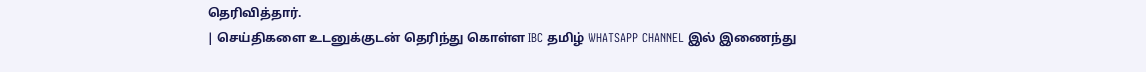தெரிவித்தார்.
| செய்திகளை உடனுக்குடன் தெரிந்து கொள்ள IBC தமிழ் WHATSAPP CHANNEL இல் இணைந்து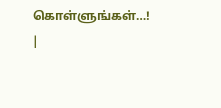கொள்ளுங்கள்…! |